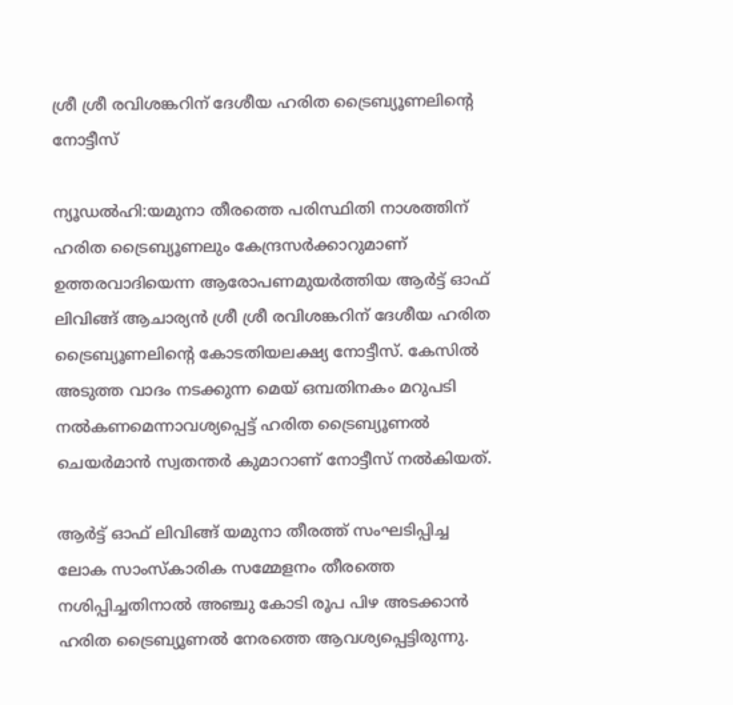ശ്രീ ശ്രീ രവിശങ്കറിന് ദേശീയ ഹരിത ട്രൈബ്യൂണലിന്റെ നോട്ടീസ്

ന്യൂഡല്‍ഹി:യമുനാ തീരത്തെ പരിസ്ഥിതി നാശത്തിന് ഹരിത ട്രൈബ്യൂണലും കേന്ദ്രസര്‍ക്കാറുമാണ് ഉത്തരവാദിയെന്ന ആരോപണമുയര്‍ത്തിയ ആര്‍ട്ട് ഓഫ് ലിവിങ്ങ് ആചാര്യന്‍ ശ്രീ ശ്രീ രവിശങ്കറിന് ദേശീയ ഹരിത ട്രൈബ്യൂണലിന്റെ കോടതിയലക്ഷ്യ നോട്ടീസ്. കേസില്‍ അടുത്ത വാദം നടക്കുന്ന മെയ് ഒമ്പതിനകം മറുപടി നല്‍കണമെന്നാവശ്യപ്പെട്ട് ഹരിത ട്രൈബ്യൂണല്‍ ചെയര്‍മാന്‍ സ്വതന്തര്‍ കുമാറാണ് നോട്ടീസ് നല്‍കിയത്.

ആര്‍ട്ട് ഓഫ് ലിവിങ്ങ് യമുനാ തീരത്ത് സംഘടിപ്പിച്ച ലോക സാംസ്കാരിക സമ്മേളനം തീരത്തെ നശിപ്പിച്ചതിനാല്‍ അഞ്ചു കോടി രൂപ പിഴ അടക്കാന്‍ ഹരിത ട്രൈബ്യൂണല്‍ നേരത്തെ ആവശ്യപ്പെട്ടിരുന്നു.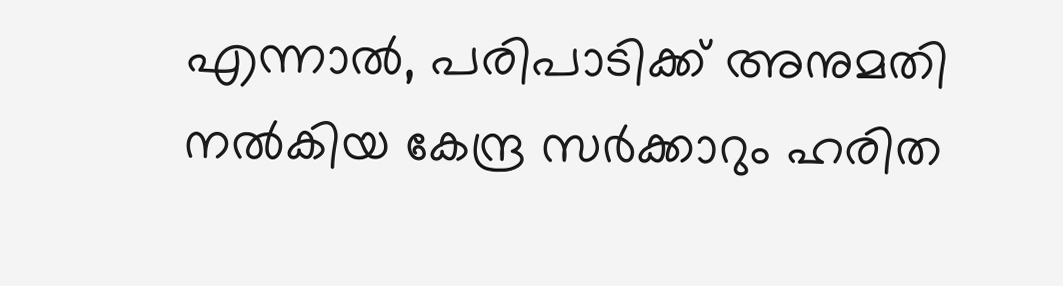എന്നാല്‍, പരിപാടിക്ക് അനുമതി നല്‍കിയ കേന്ദ്ര സര്‍ക്കാറും ഹരിത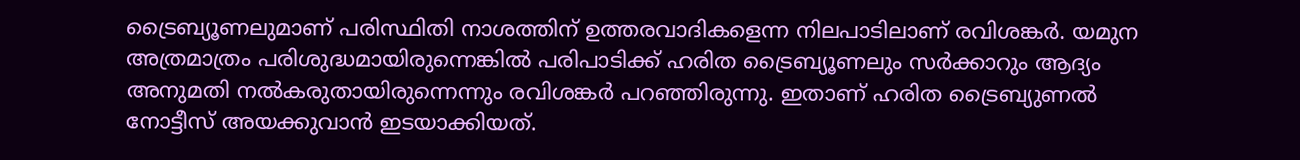ട്രൈബ്യൂണലുമാണ് പരിസ്ഥിതി നാശത്തിന് ഉത്തരവാദികളെന്ന നിലപാടിലാണ് രവിശങ്കര്‍. യമുന അത്രമാത്രം പരിശുദ്ധമായിരുന്നെങ്കില്‍ പരിപാടിക്ക് ഹരിത ട്രൈബ്യൂണലും സര്‍ക്കാറും ആദ്യം അനുമതി നല്‍കരുതായിരുന്നെന്നും രവിശങ്കര്‍ പറഞ്ഞിരുന്നു. ഇതാണ് ഹരിത ട്രൈബ്യുണല്‍ നോട്ടീസ് അയക്കുവാന്‍ ഇടയാക്കിയത്.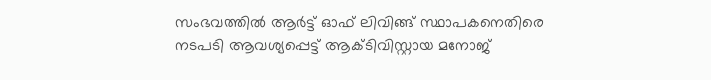സംഭവത്തില്‍ ആര്‍ട്ട് ഓഫ് ലിവിങ്ങ് സ്ഥാപകനെതിരെ നടപടി ആവശ്യപ്പെട്ട് ആക്ടിവിസ്റ്റായ മനോജ്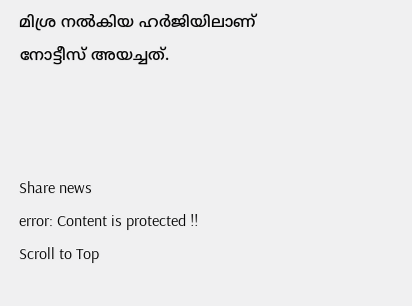മിശ്ര നല്‍കിയ ഹര്‍ജിയിലാണ് നോട്ടീസ് അയച്ചത്.



Share news
error: Content is protected !!
Scroll to Top